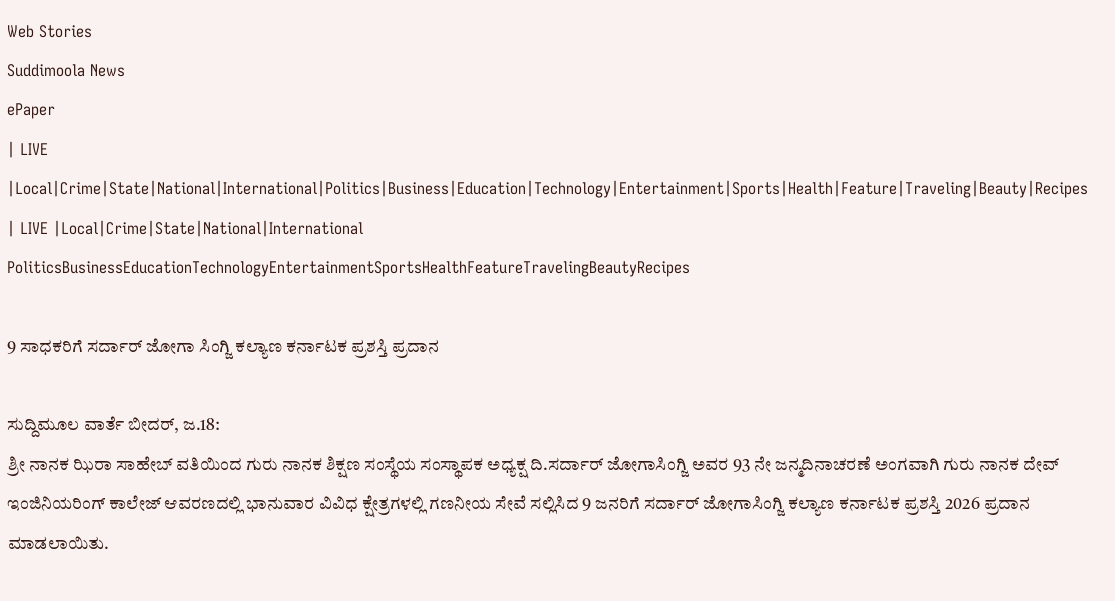Web Stories
Suddimoola News
ePaper
| LIVE |Local|Crime|State|National|International|Politics|Business|Education|Technology|Entertainment|Sports|Health|Feature|Traveling|Beauty|Recipes
| LIVE |Local|Crime|State|National|International
PoliticsBusinessEducationTechnologyEntertainmentSportsHealthFeatureTravelingBeautyRecipes

9 ಸಾಧಕರಿಗೆ ಸರ್ದಾರ್ ಜೋಗಾ ಸಿಂಗ್ಜಿ ಕಲ್ಯಾಣ ಕರ್ನಾಟಕ ಪ್ರಶಸ್ತಿ ಪ್ರದಾನ

ಸುದ್ದಿಮೂಲ ವಾರ್ತೆ ಬೀದರ್, ಜ.18:
ಶ್ರೀ ನಾನಕ ಝಿರಾ ಸಾಹೇಬ್ ವತಿಯಿಂದ ಗುರು ನಾನಕ ಶಿಕ್ಷಣ ಸಂಸ್ಥೆಯ ಸಂಸ್ಥಾಪಕ ಅಧ್ಯಕ್ಷ ದಿ.ಸರ್ದಾರ್ ಜೋಗಾಸಿಂಗ್ಜಿ ಅವರ 93 ನೇ ಜನ್ಮದಿನಾಚರಣೆ ಅಂಗವಾಗಿ ಗುರು ನಾನಕ ದೇವ್ ಇಂಜಿನಿಯರಿಂಗ್ ಕಾಲೇಜ್ ಆವರಣದಲ್ಲಿ ಭಾನುವಾರ ವಿವಿಧ ಕ್ಷೇತ್ರಗಳಲ್ಲಿ ಗಣನೀಯ ಸೇವೆ ಸಲ್ಲಿಸಿದ 9 ಜನರಿಗೆ ಸರ್ದಾರ್ ಜೋಗಾಸಿಂಗ್ಜಿ ಕಲ್ಯಾಣ ಕರ್ನಾಟಕ ಪ್ರಶಸ್ತಿ 2026 ಪ್ರದಾನ ಮಾಡಲಾಯಿತು.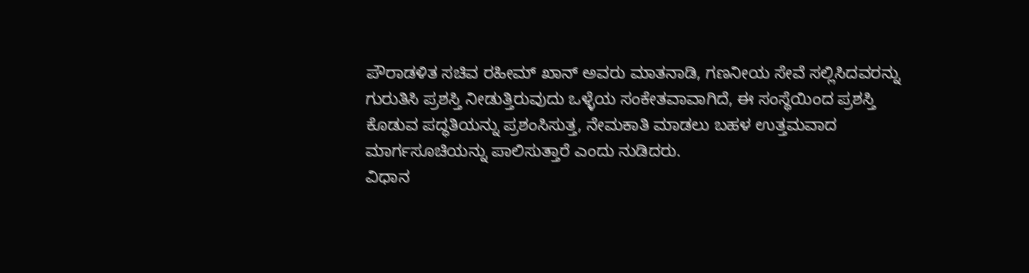ಪೌರಾಡಳಿತ ಸಚಿವ ರಹೀಮ್ ಖಾನ್ ಅವರು ಮಾತನಾಡಿ, ಗಣನೀಯ ಸೇವೆ ಸಲ್ಲಿಸಿದವರನ್ನು ಗುರುತಿಸಿ ಪ್ರಶಸ್ತಿ ನೀಡುತ್ತಿರುವುದು ಒಳ್ಳೆಯ ಸಂಕೇತವಾವಾಗಿದೆ, ಈ ಸಂಸ್ಥೆಯಿಂದ ಪ್ರಶಸ್ತಿ ಕೊಡುವ ಪದ್ಧತಿಯನ್ನು ಪ್ರಶಂಸಿಸುತ್ತ, ನೇಮಕಾತಿ ಮಾಡಲು ಬಹಳ ಉತ್ತಮವಾದ ಮಾರ್ಗಸೂಚಿಯನ್ನು ಪಾಲಿಸುತ್ತಾರೆ ಎಂದು ನುಡಿದರು.
ವಿಧಾನ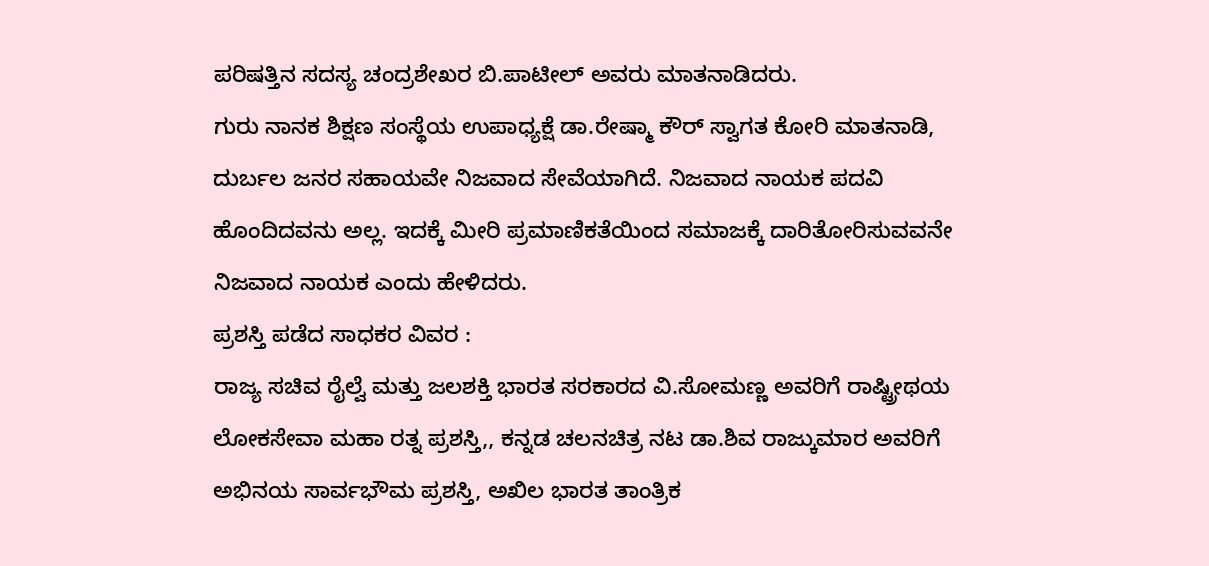ಪರಿಷತ್ತಿನ ಸದಸ್ಯ ಚಂದ್ರಶೇಖರ ಬಿ.ಪಾಟೀಲ್ ಅವರು ಮಾತನಾಡಿದರು.
ಗುರು ನಾನಕ ಶಿಕ್ಷಣ ಸಂಸ್ಥೆಯ ಉಪಾಧ್ಯಕ್ಷೆ ಡಾ.ರೇಷ್ಮಾ ಕೌರ್ ಸ್ವಾಗತ ಕೋರಿ ಮಾತನಾಡಿ, ದುರ್ಬಲ ಜನರ ಸಹಾಯವೇ ನಿಜವಾದ ಸೇವೆಯಾಗಿದೆ. ನಿಜವಾದ ನಾಯಕ ಪದವಿ ಹೊಂದಿದವನು ಅಲ್ಲ. ಇದಕ್ಕೆ ಮೀರಿ ಪ್ರಮಾಣಿಕತೆಯಿಂದ ಸಮಾಜಕ್ಕೆ ದಾರಿತೋರಿಸುವವನೇ ನಿಜವಾದ ನಾಯಕ ಎಂದು ಹೇಳಿದರು.
ಪ್ರಶಸ್ತಿ ಪಡೆದ ಸಾಧಕರ ವಿವರ :
ರಾಜ್ಯ ಸಚಿವ ರೈಲ್ವೆ ಮತ್ತು ಜಲಶಕ್ತಿ ಭಾರತ ಸರಕಾರದ ವಿ.ಸೋಮಣ್ಣ ಅವರಿಗೆ ರಾಷ್ಟ್ರೀಥಯ ಲೋಕಸೇವಾ ಮಹಾ ರತ್ನ ಪ್ರಶಸ್ತಿ,, ಕನ್ನಡ ಚಲನಚಿತ್ರ ನಟ ಡಾ.ಶಿವ ರಾಜ್ಕುಮಾರ ಅವರಿಗೆ ಅಭಿನಯ ಸಾರ್ವಭೌಮ ಪ್ರಶಸ್ತಿ, ಅಖಿಲ ಭಾರತ ತಾಂತ್ರಿಕ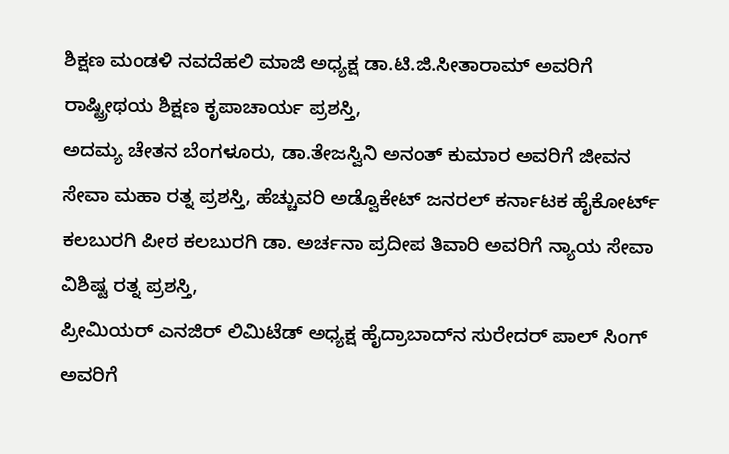ಶಿಕ್ಷಣ ಮಂಡಳಿ ನವದೆಹಲಿ ಮಾಜಿ ಅಧ್ಯಕ್ಷ ಡಾ.ಟಿ.ಜಿ.ಸೀತಾರಾಮ್ ಅವರಿಗೆ ರಾಷ್ಟ್ರೀಥಯ ಶಿಕ್ಷಣ ಕೃಪಾಚಾರ್ಯ ಪ್ರಶಸ್ತಿ,
ಅದಮ್ಯ ಚೇತನ ಬೆಂಗಳೂರು, ಡಾ.ತೇಜಸ್ವಿನಿ ಅನಂತ್ ಕುಮಾರ ಅವರಿಗೆ ಜೀವನ ಸೇವಾ ಮಹಾ ರತ್ನ ಪ್ರಶಸ್ತಿ, ಹೆಚ್ಚುವರಿ ಅಡ್ವೊಕೇಟ್ ಜನರಲ್ ಕರ್ನಾಟಕ ಹೈಕೋರ್ಟ್ ಕಲಬುರಗಿ ಪೀಠ ಕಲಬುರಗಿ ಡಾ. ಅರ್ಚನಾ ಪ್ರದೀಪ ತಿವಾರಿ ಅವರಿಗೆ ನ್ಯಾಯ ಸೇವಾ ವಿಶಿಷ್ಟ ರತ್ನ ಪ್ರಶಸ್ತಿ,
ಪ್ರೀಮಿಯರ್ ಎನಜಿರ್ ಲಿಮಿಟೆಡ್ ಅಧ್ಯಕ್ಷ ಹೈದ್ರಾಬಾದ್‌ನ ಸುರೇದರ್ ಪಾಲ್ ಸಿಂಗ್ ಅವರಿಗೆ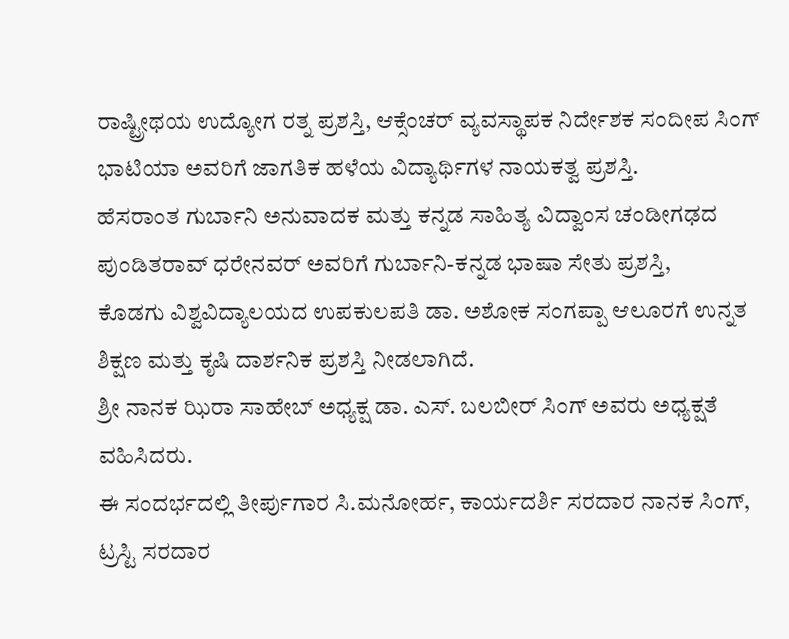ರಾಷ್ಟ್ರೀಥಯ ಉದ್ಯೋಗ ರತ್ನ ಪ್ರಶಸ್ತಿ, ಆಕ್ಸೆಂಚರ್ ವ್ಯವಸ್ಥಾಪಕ ನಿರ್ದೇಶಕ ಸಂದೀಪ ಸಿಂಗ್ ಭಾಟಿಯಾ ಅವರಿಗೆ ಜಾಗತಿಕ ಹಳೆಯ ವಿದ್ಯಾರ್ಥಿಗಳ ನಾಯಕತ್ವ ಪ್ರಶಸ್ತಿ.
ಹೆಸರಾಂತ ಗುರ್ಬಾನಿ ಅನುವಾದಕ ಮತ್ತು ಕನ್ನಡ ಸಾಹಿತ್ಯ ವಿದ್ವಾಂಸ ಚಂಡೀಗಢದ ಪುಂಡಿತರಾವ್ ಧರೇನವರ್ ಅವರಿಗೆ ಗುರ್ಬಾನಿ-ಕನ್ನಡ ಭಾಷಾ ಸೇತು ಪ್ರಶಸ್ತಿ,
ಕೊಡಗು ವಿಶ್ವವಿದ್ಯಾಲಯದ ಉಪಕುಲಪತಿ ಡಾ. ಅಶೋಕ ಸಂಗಪ್ಪಾ ಆಲೂರಗೆ ಉನ್ನತ ಶಿಕ್ಷಣ ಮತ್ತು ಕೃಷಿ ದಾರ್ಶನಿಕ ಪ್ರಶಸ್ತಿ ನೀಡಲಾಗಿದೆ.
ಶ್ರೀ ನಾನಕ ಝಿರಾ ಸಾಹೇಬ್ ಅಧ್ಯಕ್ಷ ಡಾ. ಎಸ್. ಬಲಬೀರ್ ಸಿಂಗ್ ಅವರು ಅಧ್ಯಕ್ಷತೆ ವಹಿಸಿದರು.
ಈ ಸಂದರ್ಭದಲ್ಲಿ ತೀರ್ಪುಗಾರ ಸಿ.ಮನೋರ್ಹ, ಕಾರ್ಯದರ್ಶಿ ಸರದಾರ ನಾನಕ ಸಿಂಗ್, ಟ್ರಸ್ಟಿ ಸರದಾರ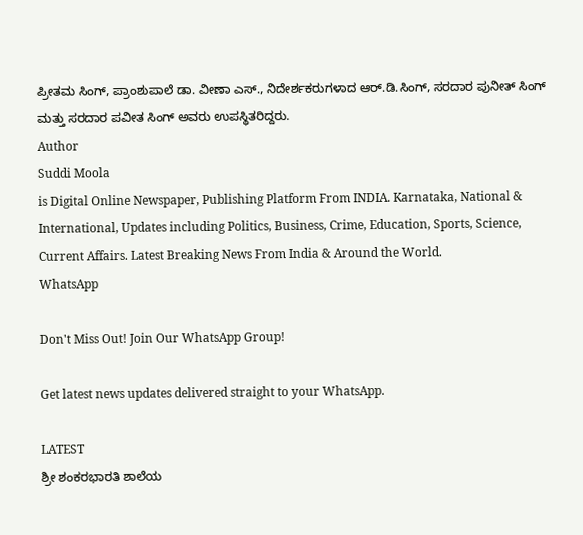ಪ್ರೀತಮ ಸಿಂಗ್, ಪ್ರಾಂಶುಪಾಲೆ ಡಾ. ವೀಣಾ ಎಸ್., ನಿದೇರ್ಶಕರುಗಳಾದ ಆರ್.ಡಿ.ಸಿಂಗ್, ಸರದಾರ ಪುನೀತ್ ಸಿಂಗ್ ಮತ್ತು ಸರದಾರ ಪವೀತ ಸಿಂಗ್ ಅವರು ಉಪಸ್ಥಿತರಿದ್ದರು.
Author
Suddi Moola
is Digital Online Newspaper, Publishing Platform From INDIA. Karnataka, National & International, Updates including Politics, Business, Crime, Education, Sports, Science, Current Affairs. Latest Breaking News From India & Around the World.
WhatsApp

Don't Miss Out! Join Our WhatsApp Group!

Get latest news updates delivered straight to your WhatsApp.

LATEST
ಶ್ರೀ ಶಂಕರಭಾರತಿ ಶಾಲೆಯ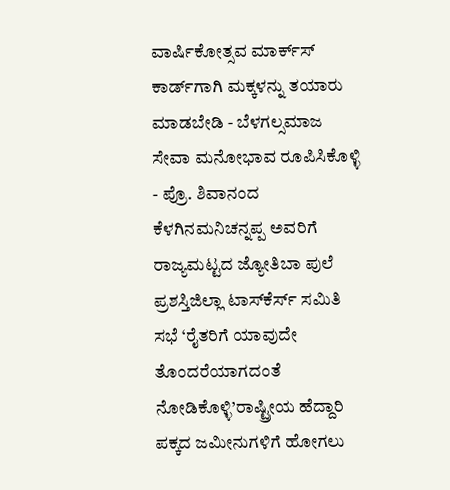ವಾರ್ಷಿಕೋತ್ಸವ ಮಾರ್ಕ್‌ಸ್‌ ಕಾರ್ಡ್‌ಗಾಗಿ ಮಕ್ಕಳನ್ನು ತಯಾರು ಮಾಡಬೇಡಿ - ಬೆಳಗಲ್ಸಮಾಜ ಸೇವಾ ಮನೋಭಾವ ರೂಪಿಸಿಕೊಳ್ಳಿ - ಪ್ರೊ. ಶಿವಾನಂದ ಕೆಳಗಿನಮನಿಚನ್ನಪ್ಪ ಅವರಿಗೆ ರಾಜ್ಯಮಟ್ಟದ ಜ್ಯೋತಿಬಾ ಪುಲೆ ಪ್ರಶಸ್ತಿಜಿಲ್ಲಾ ಟಾಸ್‌‌ಕೆರ್ಸ್ ಸಮಿತಿ ಸಭೆ ‘ರೈತರಿಗೆ ಯಾವುದೇ ತೊಂದರೆಯಾಗದಂತೆ ನೋಡಿಕೊಳ್ಳಿ’ರಾಷ್ಟ್ರೀಯ ಹೆದ್ದಾರಿ ಪಕ್ಕದ ಜಮೀನುಗಳಿಗೆ ಹೋಗಲು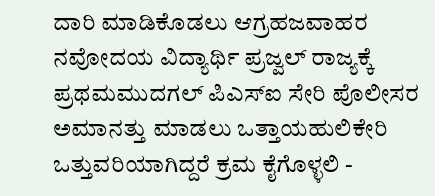ದಾರಿ ಮಾಡಿಕೊಡಲು ಆಗ್ರಹಜವಾಹರ ನವೋದಯ ವಿದ್ಯಾರ್ಥಿ ಪ್ರಜ್ವಲ್ ರಾಜ್ಯಕ್ಕೆ ಪ್ರಥಮಮುದಗಲ್ ಪಿಎಸ್‌ಐ ಸೇರಿ ಪೊಲೀಸರ ಅಮಾನತ್ತು ಮಾಡಲು ಒತ್ತಾಯಹುಲಿಕೇರಿ ಒತ್ತುವರಿಯಾಗಿದ್ದರೆ ಕ್ರಮ ಕೈಗೊಳ್ಳಲಿ -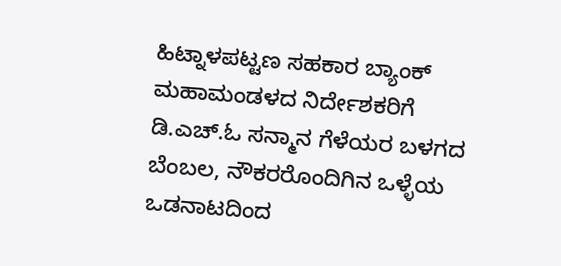ಹಿಟ್ನಾಳಪಟ್ಟಣ ಸಹಕಾರ ಬ್ಯಾಂಕ್ ಮಹಾಮಂಡಳದ ನಿರ್ದೇಶಕರಿಗೆ ಡಿ.ಎಚ್.ಓ ಸನ್ಮಾನ ಗೆಳೆಯರ ಬಳಗದ ಬೆಂಬಲ, ನೌಕರರೊಂದಿಗಿನ ಒಳ್ಳೆಯ ಒಡನಾಟದಿಂದ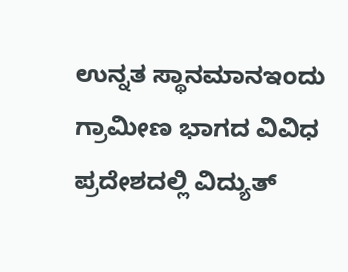ಉನ್ನತ ಸ್ಥಾನಮಾನಇಂದು ಗ್ರಾಮೀಣ ಭಾಗದ ವಿವಿಧ ಪ್ರದೇಶದಲ್ಲಿ ವಿದ್ಯುತ್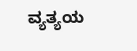ವ್ಯತ್ಯಯ